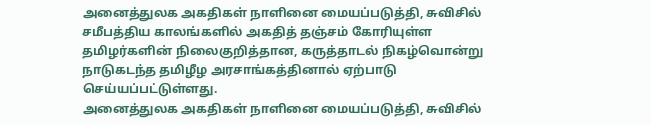அனைத்துலக அகதிகள் நாளினை மையப்படுத்தி, சுவிசில் சமீபத்திய காலங்களில் அகதித் தஞ்சம் கோரியுள்ள தமிழர்களின் நிலைகுறித்தான, கருத்தாடல் நிகழ்வொன்று நாடுகடந்த தமிழீழ அரசாங்கத்தினால் ஏற்பாடு செய்யப்பட்டுள்ளது.
அனைத்துலக அகதிகள் நாளினை மையப்படுத்தி, சுவிசில்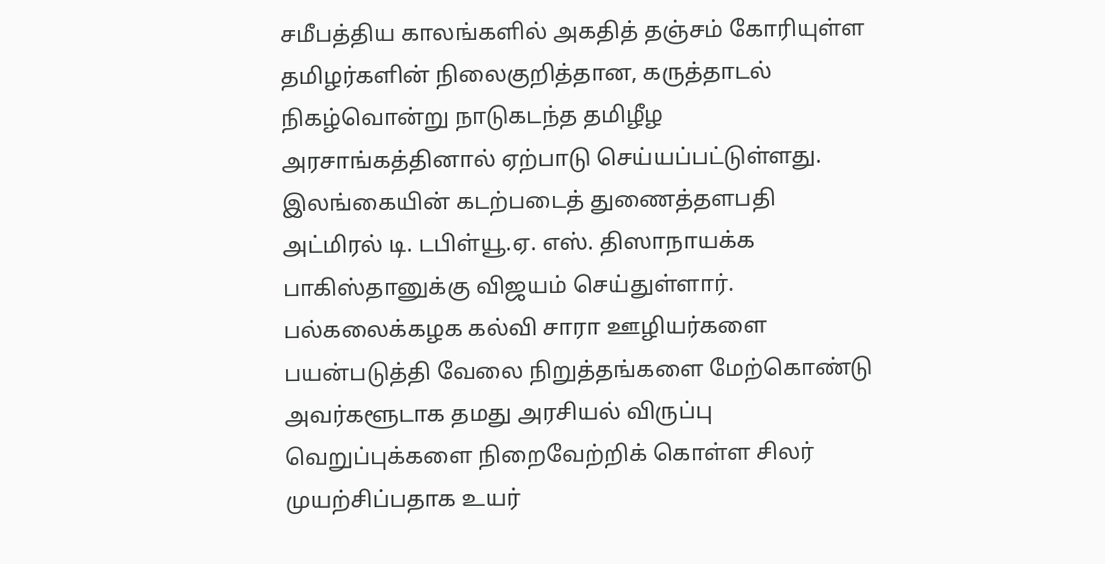சமீபத்திய காலங்களில் அகதித் தஞ்சம் கோரியுள்ள தமிழர்களின் நிலைகுறித்தான, கருத்தாடல் நிகழ்வொன்று நாடுகடந்த தமிழீழ அரசாங்கத்தினால் ஏற்பாடு செய்யப்பட்டுள்ளது.
இலங்கையின் கடற்படைத் துணைத்தளபதி அட்மிரல் டி. டபிள்யூ.ஏ. எஸ். திஸாநாயக்க பாகிஸ்தானுக்கு விஜயம் செய்துள்ளார்.
பல்கலைக்கழக கல்வி சாரா ஊழியர்களை பயன்படுத்தி வேலை நிறுத்தங்களை மேற்கொண்டு அவர்களூடாக தமது அரசியல் விருப்பு வெறுப்புக்களை நிறைவேற்றிக் கொள்ள சிலர் முயற்சிப்பதாக உயர்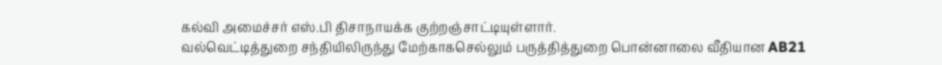கல்வி அமைச்சர் எஸ்.பி திசாநாயக்க குற்றஞ்சாட்டியுள்ளார்.
வல்வெட்டித்துறை சந்தியிலிருந்து மேற்காகசெல்லும் பருத்தித்துறை பொன்னாலை வீதியான AB21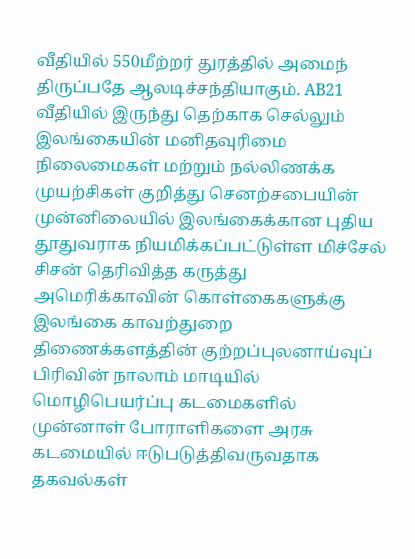வீதியில் 550மீற்றர் துரத்தில் அமைந் திருப்பதே ஆலடிச்சந்தியாகும். AB21 வீதியில் இருந்து தெற்காக செல்லும்
இலங்கையின் மனிதவுரிமை நிலைமைகள் மற்றும் நல்லிணக்க முயற்சிகள் குறித்து செனற்சபையின் முன்னிலையில் இலங்கைக்கான புதிய தூதுவராக நியமிக்கப்பட்டுள்ள மிச்சேல் சிசன் தெரிவித்த கருத்து அமெரிக்காவின் கொள்கைகளுக்கு
இலங்கை காவற்துறை திணைக்களத்தின் குற்றப்புலனாய்வுப் பிரிவின் நாலாம் மாடியில் மொழிபெயர்ப்பு கடமைகளில் முன்னாள் போராளிகளை அரசு கடமையில் ஈடுபடுத்திவருவதாக தகவல்கள்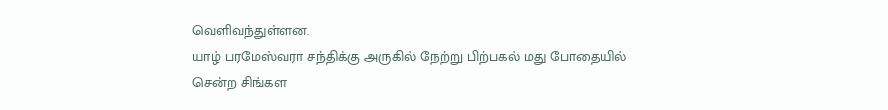வெளிவந்துள்ளன.
யாழ் பரமேஸ்வரா சந்திக்கு அருகில் நேற்று பிற்பகல் மது போதையில் சென்ற சிங்கள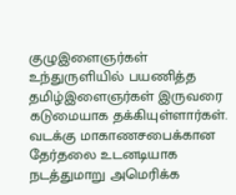குழுஇளைஞர்கள் உந்துருளியில் பயணித்த தமிழ்இளைஞர்கள் இருவரை கடுமையாக தக்கியுள்ளார்கள்.
வடக்கு மாகாணசபைக்கான தேர்தலை உடனடியாக நடத்துமாறு அமெரிக்க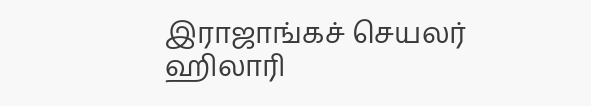இராஜாங்கச் செயலர் ஹிலாரி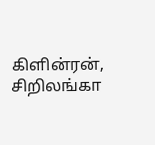கிளின்ரன், சிறிலங்கா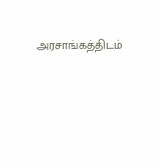அரசாங்கத்திடம்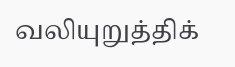வலியுறுத்திக்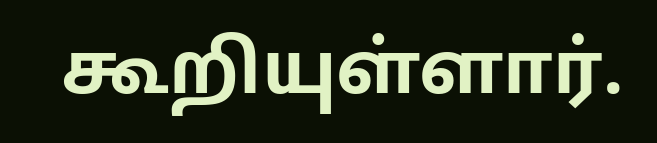கூறியுள்ளார்.